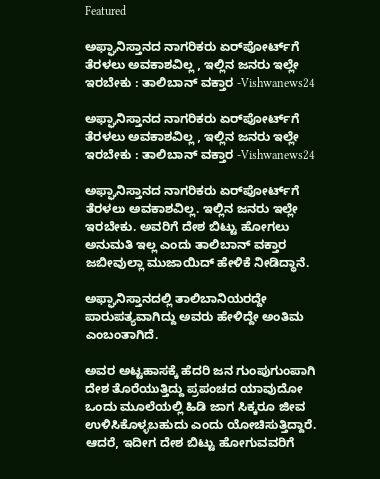Featured

ಅಫ್ಘಾನಿಸ್ತಾನದ ನಾಗರಿಕರು ಏರ್‌ಪೋರ್ಟ್‌ಗೆ ತೆರಳಲು ಅವಕಾಶವಿಲ್ಲ , ಇಲ್ಲಿನ ಜನರು ಇಲ್ಲೇ ಇರಬೇಕು : ತಾಲಿಬಾನ್ ವಕ್ತಾರ -Vishwanews24

ಅಫ್ಘಾನಿಸ್ತಾನದ ನಾಗರಿಕರು ಏರ್‌ಪೋರ್ಟ್‌ಗೆ ತೆರಳಲು ಅವಕಾಶವಿಲ್ಲ , ಇಲ್ಲಿನ ಜನರು ಇಲ್ಲೇ ಇರಬೇಕು : ತಾಲಿಬಾನ್ ವಕ್ತಾರ -Vishwanews24

ಅಫ್ಘಾನಿಸ್ತಾನದ ನಾಗರಿಕರು ಏರ್‌ಪೋರ್ಟ್‌ಗೆ ತೆರಳಲು ಅವಕಾಶವಿಲ್ಲ. ಇಲ್ಲಿನ ಜನರು ಇಲ್ಲೇ ಇರಬೇಕು. ಅವರಿಗೆ ದೇಶ ಬಿಟ್ಟು ಹೋಗಲು ಅನುಮತಿ ಇಲ್ಲ ಎಂದು ತಾಲಿಬಾನ್ ವಕ್ತಾರ ಜಬೀವುಲ್ಲಾ ಮುಜಾಯಿದ್ ಹೇಳಿಕೆ ನೀಡಿದ್ಧಾನೆ.

ಅಫ್ಘಾನಿಸ್ತಾನದಲ್ಲಿ ತಾಲಿಬಾನಿಯರದ್ದೇ ಪಾರುಪತ್ಯವಾಗಿದ್ದು ಅವರು ಹೇಳಿದ್ದೇ ಅಂತಿಮ ಎಂಬಂತಾಗಿದೆ.

ಅವರ ಅಟ್ಟಹಾಸಕ್ಕೆ ಹೆದರಿ ಜನ ಗುಂಪುಗುಂಪಾಗಿ ದೇಶ ತೊರೆಯುತ್ತಿದ್ದು ಪ್ರಪಂಚದ ಯಾವುದೋ ಒಂದು ಮೂಲೆಯಲ್ಲಿ ಹಿಡಿ ಜಾಗ ಸಿಕ್ಕರೂ ಜೀವ ಉಳಿಸಿಕೊಳ್ಳಬಹುದು ಎಂದು ಯೋಚಿಸುತ್ತಿದ್ದಾರೆ. ಆದರೆ, ಇದೀಗ ದೇಶ ಬಿಟ್ಟು ಹೋಗುವವರಿಗೆ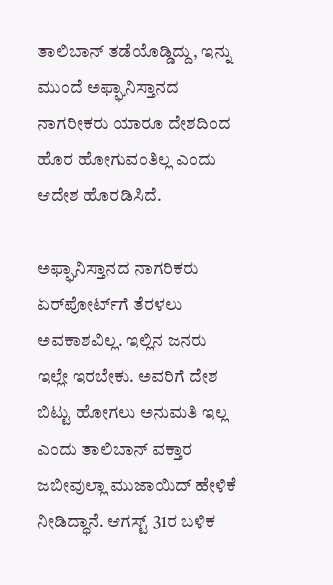ತಾಲಿಬಾನ್ ತಡೆಯೊಡ್ಡಿದ್ದು, ಇನ್ನು ಮುಂದೆ ಅಫ್ಘಾನಿಸ್ತಾನದ ನಾಗರೀಕರು ಯಾರೂ ದೇಶದಿಂದ ಹೊರ ಹೋಗುವಂತಿಲ್ಲ ಎಂದು ಆದೇಶ ಹೊರಡಿಸಿದೆ.

ಅಫ್ಘಾನಿಸ್ತಾನದ ನಾಗರಿಕರು ಏರ್‌ಪೋರ್ಟ್‌ಗೆ ತೆರಳಲು ಅವಕಾಶವಿಲ್ಲ. ಇಲ್ಲಿನ ಜನರು ಇಲ್ಲೇ ಇರಬೇಕು. ಅವರಿಗೆ ದೇಶ ಬಿಟ್ಟು ಹೋಗಲು ಅನುಮತಿ ಇಲ್ಲ ಎಂದು ತಾಲಿಬಾನ್ ವಕ್ತಾರ ಜಬೀವುಲ್ಲಾ ಮುಜಾಯಿದ್ ಹೇಳಿಕೆ ನೀಡಿದ್ಧಾನೆ. ಆಗಸ್ಟ್ 31ರ ಬಳಿಕ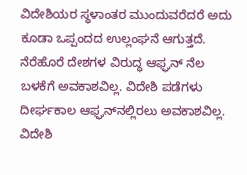ವಿದೇಶಿಯರ ಸ್ಥಳಾಂತರ ಮುಂದುವರೆದರೆ ಅದು ಕೂಡಾ ಒಪ್ಪಂದದ ಉಲ್ಲಂಘನೆ ಆಗುತ್ತದೆ. ನೆರೆಹೊರೆ ದೇಶಗಳ ವಿರುದ್ಧ ಆಫ್ಘನ್ ನೆಲ ಬಳಕೆಗೆ ಅವಕಾಶವಿಲ್ಲ. ವಿದೇಶಿ ಪಡೆಗಳು ದೀರ್ಘಕಾಲ ಆಫ್ಘನ್‌ನಲ್ಲಿರಲು ಅವಕಾಶವಿಲ್ಲ. ವಿದೇಶಿ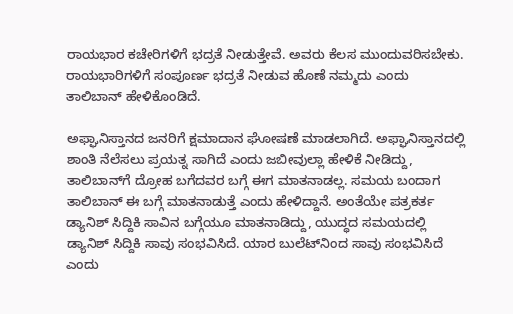ರಾಯಭಾರ ಕಚೇರಿಗಳಿಗೆ ಭದ್ರತೆ ನೀಡುತ್ತೇವೆ. ಅವರು ಕೆಲಸ ಮುಂದುವರಿಸಬೇಕು. ರಾಯಭಾರಿಗಳಿಗೆ ಸಂಪೂರ್ಣ ಭದ್ರತೆ ನೀಡುವ ಹೊಣೆ ನಮ್ಮದು ಎಂದು ತಾಲಿಬಾನ್ ಹೇಳಿಕೊಂಡಿದೆ.

ಅಫ್ಘಾನಿಸ್ತಾನದ ಜನರಿಗೆ ಕ್ಷಮಾದಾನ ಘೋಷಣೆ ಮಾಡಲಾಗಿದೆ. ಅಫ್ಘಾನಿಸ್ತಾನದಲ್ಲಿ ಶಾಂತಿ ನೆಲೆಸಲು‌ ಪ್ರಯತ್ನ ಸಾಗಿದೆ ಎಂದು ಜಬೀವುಲ್ಲಾ ಹೇಳಿಕೆ ನೀಡಿದ್ದು, ತಾಲಿಬಾನ್‌ಗೆ ದ್ರೋಹ ಬಗೆದವರ ಬಗ್ಗೆ ಈಗ ಮಾತನಾಡಲ್ಲ. ಸಮಯ ಬಂದಾಗ ತಾಲಿಬಾನ್ ಈ ಬಗ್ಗೆ ಮಾತನಾಡುತ್ತೆ ಎಂದು ಹೇಳಿದ್ದಾನೆ. ಅಂತೆಯೇ ಪತ್ರಕರ್ತ ಡ್ಯಾನಿಶ್ ಸಿದ್ದಿಕಿ ಸಾವಿನ ಬಗ್ಗೆಯೂ ಮಾತನಾಡಿದ್ದು, ಯುದ್ಧದ ಸಮಯದಲ್ಲಿ ಡ್ಯಾನಿಶ್ ಸಿದ್ದಿಕಿ ಸಾವು ಸಂಭವಿಸಿದೆ. ಯಾರ ಬುಲೆಟ್‌ನಿಂದ ಸಾವು ಸಂಭವಿಸಿದೆ ಎಂದು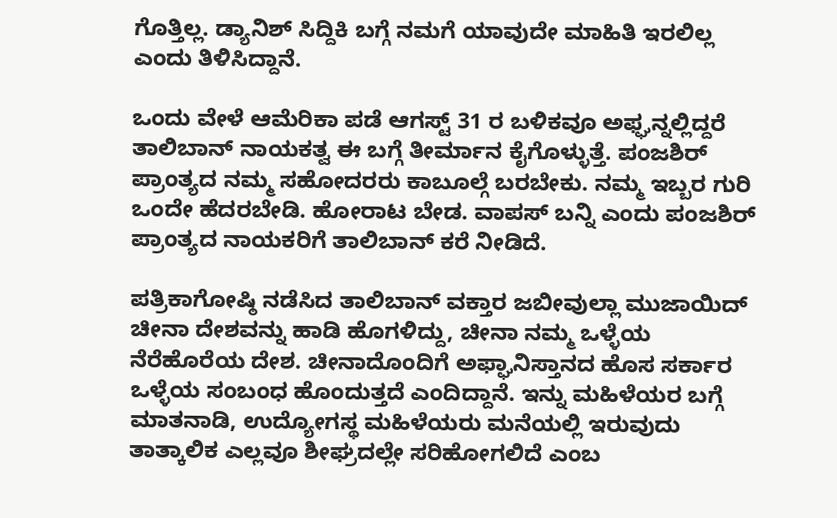ಗೊತ್ತಿಲ್ಲ. ಡ್ಯಾನಿಶ್ ಸಿದ್ದಿಕಿ ಬಗ್ಗೆ ನಮಗೆ ಯಾವುದೇ ಮಾಹಿತಿ ಇರಲಿಲ್ಲ ಎಂದು ತಿಳಿಸಿದ್ದಾನೆ.

ಒಂದು ವೇಳೆ ಆಮೆರಿಕಾ ಪಡೆ ಆಗಸ್ಟ್ 31 ರ ಬಳಿಕವೂ ಅಫ್ಘನ್ನಲ್ಲಿದ್ದರೆ ತಾಲಿಬಾನ್ ನಾಯಕತ್ವ ಈ ಬಗ್ಗೆ ತೀರ್ಮಾನ ಕೈಗೊಳ್ಳುತ್ತೆ. ಪಂಜಶಿರ್ ಪ್ರಾಂತ್ಯದ ನಮ್ಮ ಸಹೋದರರು ಕಾಬೂಲ್ಗೆ ಬರಬೇಕು. ನಮ್ಮ ಇಬ್ಬರ ಗುರಿ ಒಂದೇ ಹೆದರಬೇಡಿ. ಹೋರಾಟ ಬೇಡ. ವಾಪಸ್ ಬನ್ನಿ ಎಂದು ಪಂಜಶಿರ್ ಪ್ರಾಂತ್ಯದ ನಾಯಕರಿಗೆ ತಾಲಿಬಾನ್ ಕರೆ ನೀಡಿದೆ.

ಪತ್ರಿಕಾಗೋಷ್ಠಿ ನಡೆಸಿದ ತಾಲಿಬಾನ್ ವಕ್ತಾರ ಜಬೀವುಲ್ಲಾ ಮುಜಾಯಿದ್ ಚೀನಾ ದೇಶವನ್ನು ಹಾಡಿ ಹೊಗಳಿದ್ದು, ಚೀನಾ ನಮ್ಮ ಒಳ್ಳೆಯ ನೆರೆಹೊರೆಯ ದೇಶ. ಚೀನಾದೊಂದಿಗೆ ಅಫ್ಘಾನಿಸ್ತಾನದ ಹೊಸ ಸರ್ಕಾರ ಒಳ್ಳೆಯ ಸಂಬಂಧ ಹೊಂದುತ್ತದೆ ಎಂದಿದ್ದಾನೆ. ಇನ್ನು ಮಹಿಳೆಯರ ಬಗ್ಗೆ ಮಾತನಾಡಿ, ಉದ್ಯೋಗಸ್ಥ ಮಹಿಳೆಯರು ಮನೆಯಲ್ಲಿ ಇರುವುದು ತಾತ್ಕಾಲಿಕ ಎಲ್ಲವೂ ಶೀಘ್ರದಲ್ಲೇ ಸರಿಹೋಗಲಿದೆ ಎಂಬ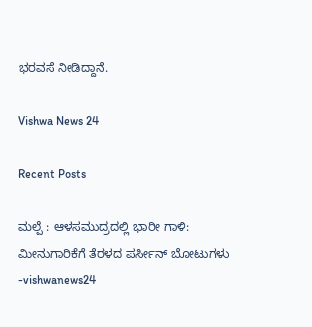ಭರವಸೆ ನೀಡಿದ್ದಾನೆ.

Vishwa News 24

Recent Posts

ಮಲ್ಪೆ : ಆಳಸಮುದ್ರದಲ್ಲಿ ಭಾರೀ ಗಾಳಿ: ಮೀನುಗಾರಿಕೆಗೆ ತೆರಳದ ಪರ್ಸೀನ್ ಬೋಟುಗಳು -vishwanews24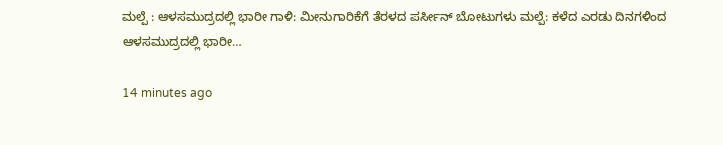ಮಲ್ಪೆ : ಆಳಸಮುದ್ರದಲ್ಲಿ ಭಾರೀ ಗಾಳಿ: ಮೀನುಗಾರಿಕೆಗೆ ತೆರಳದ ಪರ್ಸೀನ್ ಬೋಟುಗಳು ಮಲ್ಪೆ: ಕಳೆದ ಎರಡು ದಿನಗಳಿಂದ ಆಳಸಮುದ್ರದಲ್ಲಿ ಭಾರೀ…

14 minutes ago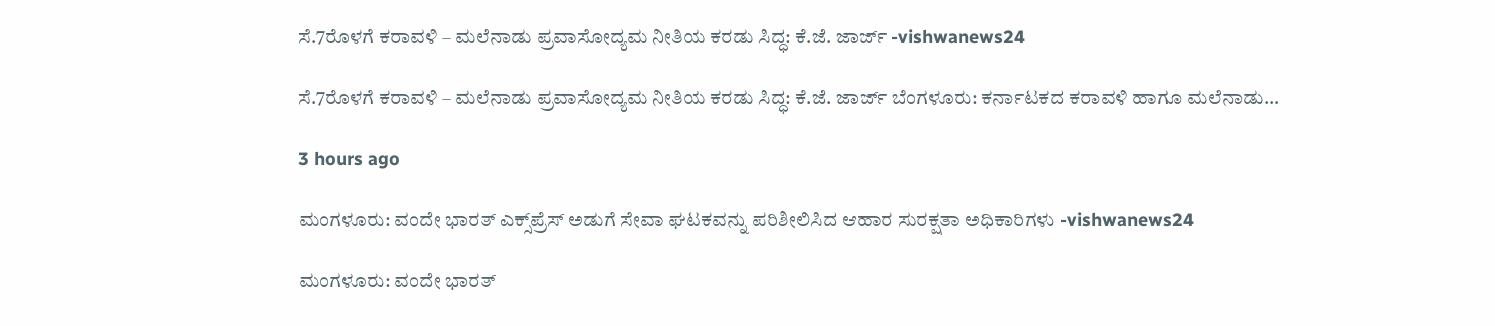ಸೆ.7ರೊಳಗೆ ಕರಾವಳಿ – ಮಲೆನಾಡು ಪ್ರವಾಸೋದ್ಯಮ ನೀತಿಯ ಕರಡು ಸಿದ್ಧ: ಕೆ.ಜೆ. ಜಾರ್ಜ್‌ -vishwanews24

ಸೆ.7ರೊಳಗೆ ಕರಾವಳಿ – ಮಲೆನಾಡು ಪ್ರವಾಸೋದ್ಯಮ ನೀತಿಯ ಕರಡು ಸಿದ್ಧ: ಕೆ.ಜೆ. ಜಾರ್ಜ್‌ ಬೆಂಗಳೂರು: ಕರ್ನಾಟಕದ ಕರಾವಳಿ ಹಾಗೂ ಮಲೆನಾಡು…

3 hours ago

ಮಂಗಳೂರು: ವಂದೇ ಭಾರತ್ ಎಕ್ಸ್‌ಪ್ರೆಸ್ ಅಡುಗೆ ಸೇವಾ ಘಟಕವನ್ನು ಪರಿಶೀಲಿಸಿದ ಆಹಾರ ಸುರಕ್ಷತಾ ಅಧಿಕಾರಿಗಳು -vishwanews24

ಮಂಗಳೂರು: ವಂದೇ ಭಾರತ್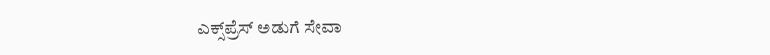ಎಕ್ಸ್‌ಪ್ರೆಸ್ ಅಡುಗೆ ಸೇವಾ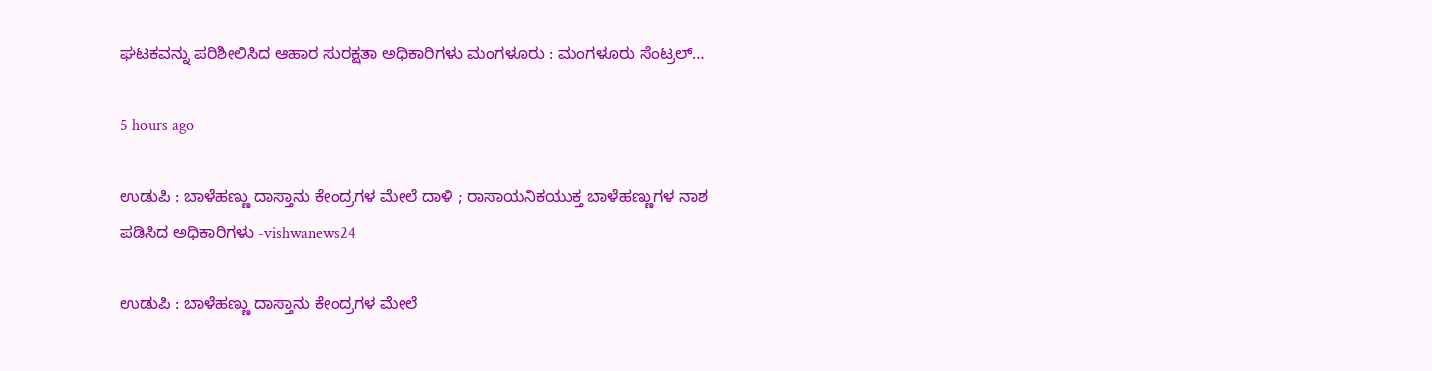ಘಟಕವನ್ನು ಪರಿಶೀಲಿಸಿದ ಆಹಾರ ಸುರಕ್ಷತಾ ಅಧಿಕಾರಿಗಳು ಮಂಗಳೂರು : ಮಂಗಳೂರು ಸೆಂಟ್ರಲ್…

5 hours ago

ಉಡುಪಿ : ಬಾಳೆಹಣ್ಣು ದಾಸ್ತಾನು ಕೇಂದ್ರಗಳ ಮೇಲೆ ದಾಳಿ ; ರಾಸಾಯನಿಕಯುಕ್ತ ಬಾಳೆಹಣ್ಣುಗಳ ನಾಶ ಪಡಿಸಿದ ಅಧಿಕಾರಿಗಳು -vishwanews24

ಉಡುಪಿ : ಬಾಳೆಹಣ್ಣು ದಾಸ್ತಾನು ಕೇಂದ್ರಗಳ ಮೇಲೆ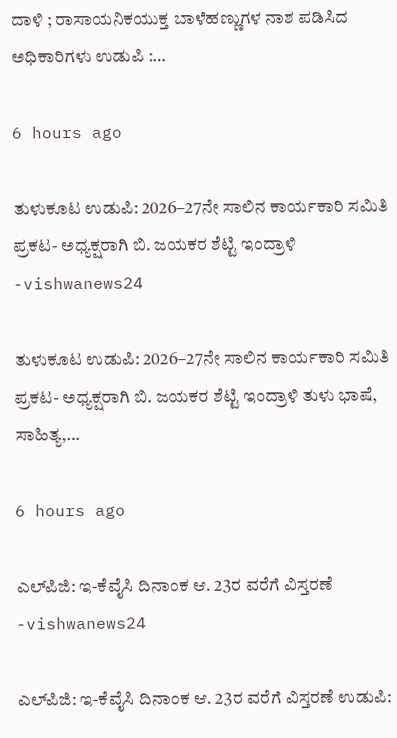ದಾಳಿ ; ರಾಸಾಯನಿಕಯುಕ್ತ ಬಾಳೆಹಣ್ಣುಗಳ ನಾಶ ಪಡಿಸಿದ ಅಧಿಕಾರಿಗಳು ಉಡುಪಿ :…

6 hours ago

ತುಳುಕೂಟ ಉಡುಪಿ: 2026–27ನೇ ಸಾಲಿನ ಕಾರ್ಯಕಾರಿ ಸಮಿತಿ ಪ್ರಕಟ- ಅಧ್ಯಕ್ಷರಾಗಿ ಬಿ. ಜಯಕರ ಶೆಟ್ಟಿ ಇಂದ್ರಾಳಿ -vishwanews24

ತುಳುಕೂಟ ಉಡುಪಿ: 2026–27ನೇ ಸಾಲಿನ ಕಾರ್ಯಕಾರಿ ಸಮಿತಿ ಪ್ರಕಟ- ಅಧ್ಯಕ್ಷರಾಗಿ ಬಿ. ಜಯಕರ ಶೆಟ್ಟಿ ಇಂದ್ರಾಳಿ ತುಳು ಭಾಷೆ, ಸಾಹಿತ್ಯ,…

6 hours ago

ಎಲ್‌ಪಿಜಿ: ಇ-ಕೆವೈಸಿ ದಿನಾಂಕ ಆ. 23ರ ವರೆಗೆ ವಿಸ್ತರಣೆ -vishwanews24

ಎಲ್‌ಪಿಜಿ: ಇ-ಕೆವೈಸಿ ದಿನಾಂಕ ಆ. 23ರ ವರೆಗೆ ವಿಸ್ತರಣೆ ಉಡುಪಿ: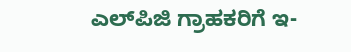ಎಲ್‌ಪಿಜಿ ಗ್ರಾಹಕರಿಗೆ ಇ-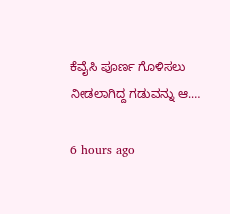ಕೆವೈಸಿ ಪೂರ್ಣ ಗೊಳಿಸಲು ನೀಡಲಾಗಿದ್ದ ಗಡುವನ್ನು ಆ.…

6 hours ago